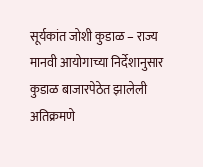सूर्यकांत जोशी कुडाळ – राज्य मानवी आयोगाच्या निर्देशानुसार कुडाळ बाजारपेठेत झालेली अतिक्रमणे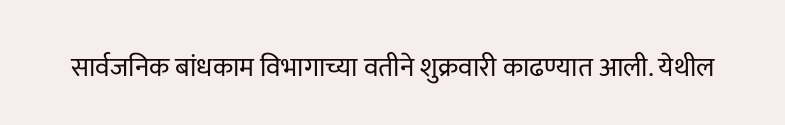सार्वजनिक बांधकाम विभागाच्या वतीने शुक्रवारी काढण्यात आली. येथील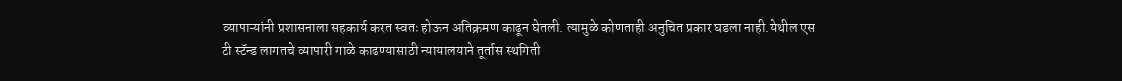व्यापाऱ्यांनी प्रशासनाला सहकार्य करत स्वतः होऊन अतिक्रमण काढून घेतली. त्यामुळे कोणताही अनुचित प्रकार घडला नाही.येथील एस टी स्टॅन्ड लागतचे व्यापारी गाळे काढण्यासाठी न्यायालयाने तूर्तास स्थगिती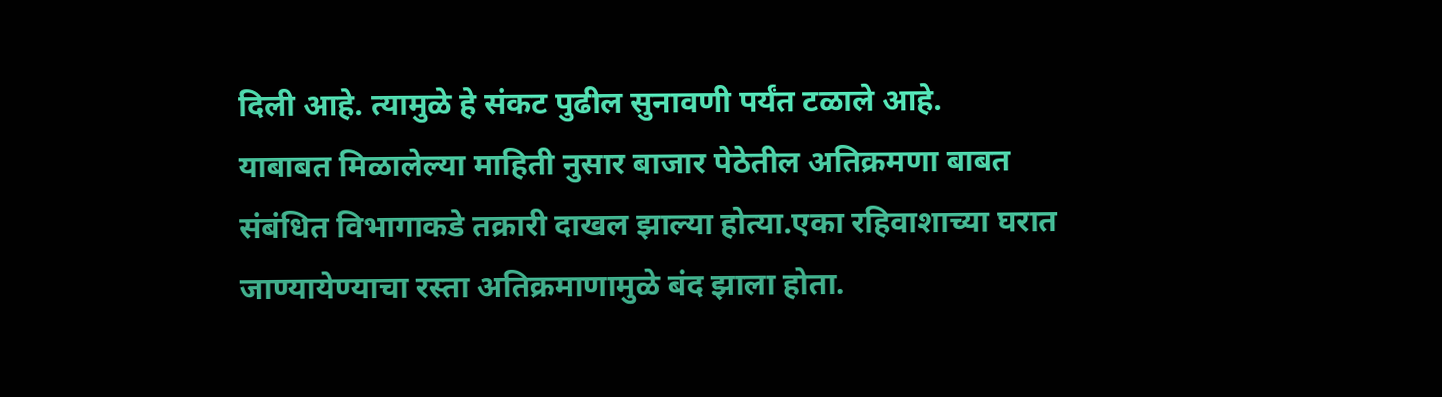दिली आहे. त्यामुळे हे संकट पुढील सुनावणी पर्यंत टळाले आहे.
याबाबत मिळालेल्या माहिती नुसार बाजार पेठेतील अतिक्रमणा बाबत संबंधित विभागाकडे तक्रारी दाखल झाल्या होत्या.एका रहिवाशाच्या घरात जाण्यायेण्याचा रस्ता अतिक्रमाणामुळे बंद झाला होता.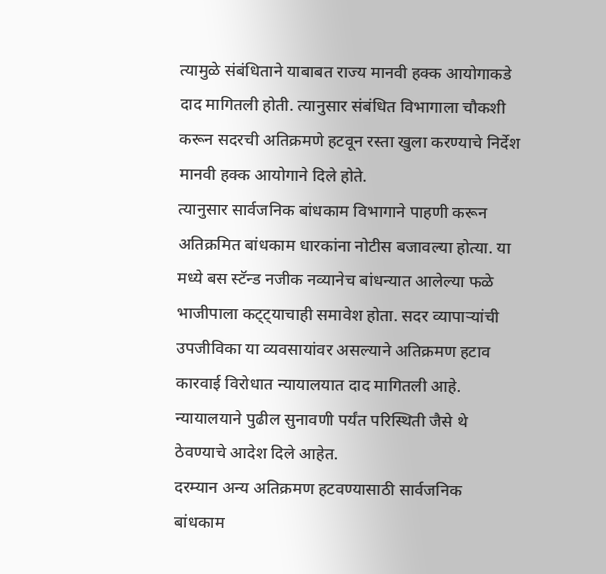त्यामुळे संबंधिताने याबाबत राज्य मानवी हक्क आयोगाकडे दाद मागितली होती. त्यानुसार संबंधित विभागाला चौकशी करून सदरची अतिक्रमणे हटवून रस्ता खुला करण्याचे निर्देश मानवी हक्क आयोगाने दिले होते.
त्यानुसार सार्वजनिक बांधकाम विभागाने पाहणी करून अतिक्रमित बांधकाम धारकांना नोटीस बजावल्या होत्या. या मध्ये बस स्टॅन्ड नजीक नव्यानेच बांधन्यात आलेल्या फळे भाजीपाला कट्ट्याचाही समावेश होता. सदर व्यापाऱ्यांची उपजीविका या व्यवसायांवर असल्याने अतिक्रमण हटाव कारवाई विरोधात न्यायालयात दाद मागितली आहे. न्यायालयाने पुढील सुनावणी पर्यंत परिस्थिती जैसे थे ठेवण्याचे आदेश दिले आहेत.
दरम्यान अन्य अतिक्रमण हटवण्यासाठी सार्वजनिक बांधकाम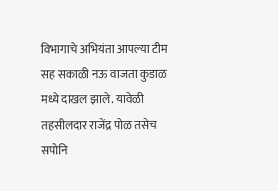विभागाचे अभियंता आपल्या टीम सह सकाळी नऊ वाजता कुडाळ मध्ये दाखल झाले. यावेळी तहसीलदार राजेंद्र पोळ तसेच सपोनि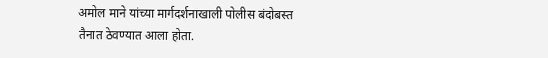अमोल माने यांच्या मार्गदर्शनाखाली पोलीस बंदोबस्त तैनात ठेवण्यात आला होता.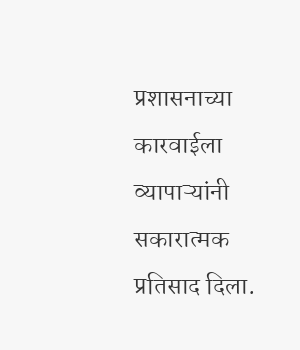प्रशासनाच्या कारवाईला व्यापाऱ्यांनी सकारात्मक प्रतिसाद दिला.